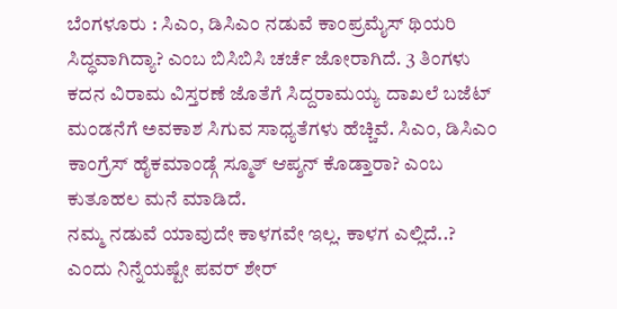ಬೆಂಗಳೂರು : ಸಿಎಂ, ಡಿಸಿಎಂ ನಡುವೆ ಕಾಂಪ್ರಮೈಸ್ ಥಿಯರಿ ಸಿದ್ಧವಾಗಿದ್ಯಾ? ಎಂಬ ಬಿಸಿಬಿಸಿ ಚರ್ಚೆ ಜೋರಾಗಿದೆ. 3 ತಿಂಗಳು ಕದನ ವಿರಾಮ ವಿಸ್ತರಣೆ ಜೊತೆಗೆ ಸಿದ್ದರಾಮಯ್ಯ ದಾಖಲೆ ಬಜೆಟ್ ಮಂಡನೆಗೆ ಅವಕಾಶ ಸಿಗುವ ಸಾಧ್ಯತೆಗಳು ಹೆಚ್ಚಿವೆ. ಸಿಎಂ, ಡಿಸಿಎಂ ಕಾಂಗ್ರೆಸ್ ಹೈಕಮಾಂಡ್ಗೆ ಸ್ಮೂತ್ ಆಪ್ಶನ್ ಕೊಡ್ತಾರಾ? ಎಂಬ ಕುತೂಹಲ ಮನೆ ಮಾಡಿದೆ.
ನಮ್ಮ ನಡುವೆ ಯಾವುದೇ ಕಾಳಗವೇ ಇಲ್ಲ. ಕಾಳಗ ಎಲ್ಲಿದೆ..? ಎಂದು ನಿನ್ನೆಯಷ್ಟೇ ಪವರ್ ಶೇರ್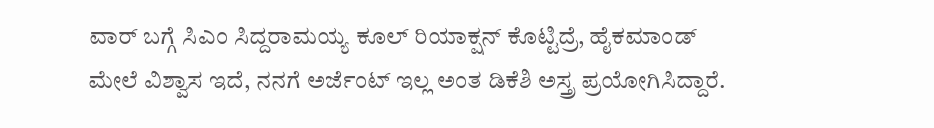ವಾರ್ ಬಗ್ಗೆ ಸಿಎಂ ಸಿದ್ದರಾಮಯ್ಯ ಕೂಲ್ ರಿಯಾಕ್ಷನ್ ಕೊಟ್ಟಿದ್ರೆ, ಹೈಕಮಾಂಡ್ ಮೇಲೆ ವಿಶ್ವಾಸ ಇದೆ, ನನಗೆ ಅರ್ಜೆಂಟ್ ಇಲ್ಲ ಅಂತ ಡಿಕೆಶಿ ಅಸ್ತ್ರ ಪ್ರಯೋಗಿಸಿದ್ದಾರೆ.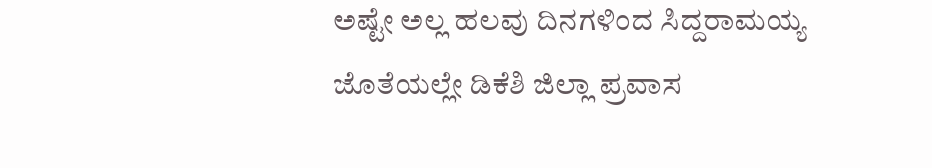ಅಷ್ಟೇ ಅಲ್ಲ ಹಲವು ದಿನಗಳಿಂದ ಸಿದ್ದರಾಮಯ್ಯ ಜೊತೆಯಲ್ಲೇ ಡಿಕೆಶಿ ಜಿಲ್ಲಾ ಪ್ರವಾಸ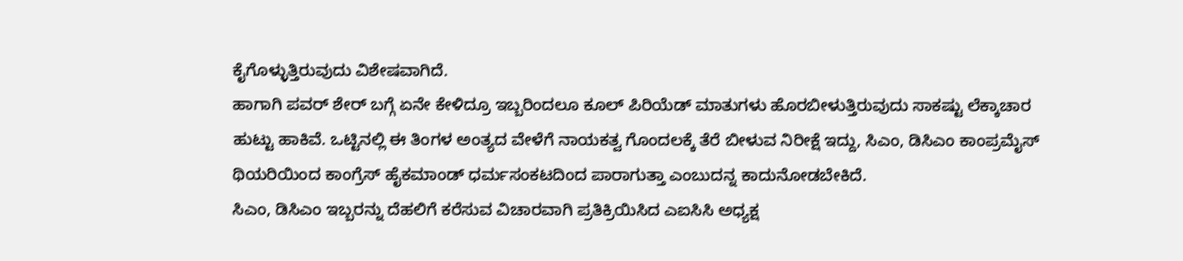ಕೈಗೊಳ್ಳುತ್ತಿರುವುದು ವಿಶೇಷವಾಗಿದೆ.
ಹಾಗಾಗಿ ಪವರ್ ಶೇರ್ ಬಗ್ಗೆ ಏನೇ ಕೇಳಿದ್ರೂ ಇಬ್ಬರಿಂದಲೂ ಕೂಲ್ ಪಿರಿಯೆಡ್ ಮಾತುಗಳು ಹೊರಬೀಳುತ್ತಿರುವುದು ಸಾಕಷ್ಟು ಲೆಕ್ಕಾಚಾರ ಹುಟ್ಟು ಹಾಕಿವೆ. ಒಟ್ಟಿನಲ್ಲಿ ಈ ತಿಂಗಳ ಅಂತ್ಯದ ವೇಳೆಗೆ ನಾಯಕತ್ವ ಗೊಂದಲಕ್ಕೆ ತೆರೆ ಬೀಳುವ ನಿರೀಕ್ಷೆ ಇದ್ದು, ಸಿಎಂ, ಡಿಸಿಎಂ ಕಾಂಪ್ರಮೈಸ್ ಥಿಯರಿಯಿಂದ ಕಾಂಗ್ರೆಸ್ ಹೈಕಮಾಂಡ್ ಧರ್ಮಸಂಕಟದಿಂದ ಪಾರಾಗುತ್ತಾ ಎಂಬುದನ್ನ ಕಾದುನೋಡಬೇಕಿದೆ.
ಸಿಎಂ, ಡಿಸಿಎಂ ಇಬ್ಬರನ್ನು ದೆಹಲಿಗೆ ಕರೆಸುವ ವಿಚಾರವಾಗಿ ಪ್ರತಿಕ್ರಿಯಿಸಿದ ಎಐಸಿಸಿ ಅಧ್ಯಕ್ಷ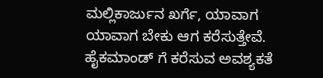ಮಲ್ಲಿಕಾರ್ಜುನ ಖರ್ಗೆ, ಯಾವಾಗ ಯಾವಾಗ ಬೇಕು ಆಗ ಕರೆಸುತ್ತೇವೆ. ಹೈಕಮಾಂಡ್ ಗೆ ಕರೆಸುವ ಅವಶ್ಯಕತೆ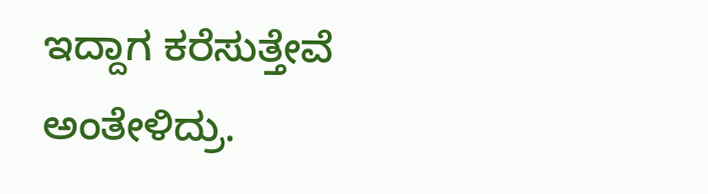ಇದ್ದಾಗ ಕರೆಸುತ್ತೇವೆ ಅಂತೇಳಿದ್ರು.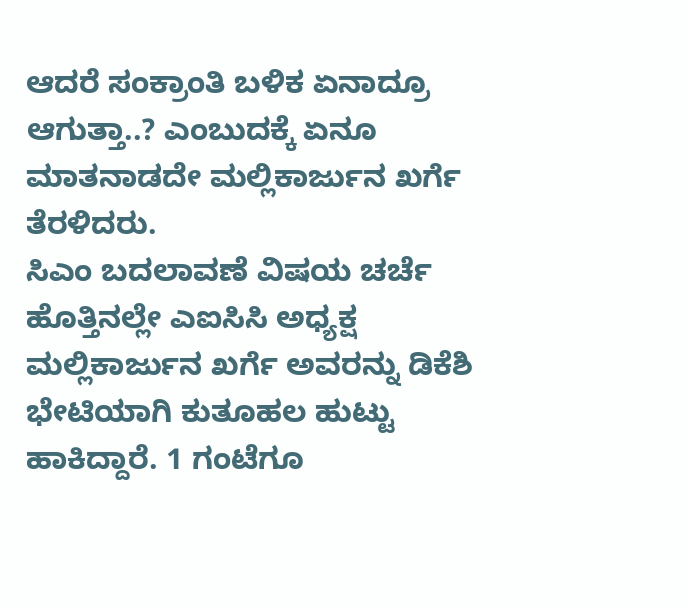ಆದರೆ ಸಂಕ್ರಾಂತಿ ಬಳಿಕ ಏನಾದ್ರೂ ಆಗುತ್ತಾ..? ಎಂಬುದಕ್ಕೆ ಏನೂ ಮಾತನಾಡದೇ ಮಲ್ಲಿಕಾರ್ಜುನ ಖರ್ಗೆ ತೆರಳಿದರು.
ಸಿಎಂ ಬದಲಾವಣೆ ವಿಷಯ ಚರ್ಚೆ ಹೊತ್ತಿನಲ್ಲೇ ಎಐಸಿಸಿ ಅಧ್ಯಕ್ಷ ಮಲ್ಲಿಕಾರ್ಜುನ ಖರ್ಗೆ ಅವರನ್ನು ಡಿಕೆಶಿ ಭೇಟಿಯಾಗಿ ಕುತೂಹಲ ಹುಟ್ಟು ಹಾಕಿದ್ದಾರೆ. 1 ಗಂಟೆಗೂ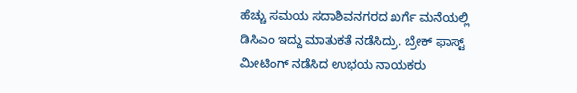ಹೆಚ್ಚು ಸಮಯ ಸದಾಶಿವನಗರದ ಖರ್ಗೆ ಮನೆಯಲ್ಲಿ ಡಿಸಿಎಂ ಇದ್ದು ಮಾತುಕತೆ ನಡೆಸಿದ್ರು. ಬ್ರೇಕ್ ಫಾಸ್ಟ್ ಮೀಟಿಂಗ್ ನಡೆಸಿದ ಉಭಯ ನಾಯಕರು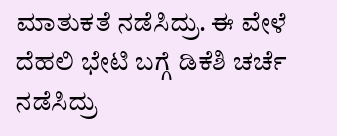ಮಾತುಕತೆ ನಡೆಸಿದ್ರು. ಈ ವೇಳೆ ದೆಹಲಿ ಭೇಟಿ ಬಗ್ಗೆ ಡಿಕೆಶಿ ಚರ್ಚೆ ನಡೆಸಿದ್ರು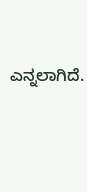ಎನ್ನಲಾಗಿದೆ.